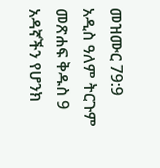መዝሙር 79:9 አዲስ ዓለም ትርጉም መጽሐፍ ቅዱስ 9 አዳኛችን የሆንክ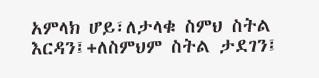አምላክ ሆይ፣ለታላቁ ስምህ ስትል እርዳን፤+ለስምህም ስትል ታደገን፤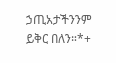ኃጢአታችንንም ይቅር በለን።*+